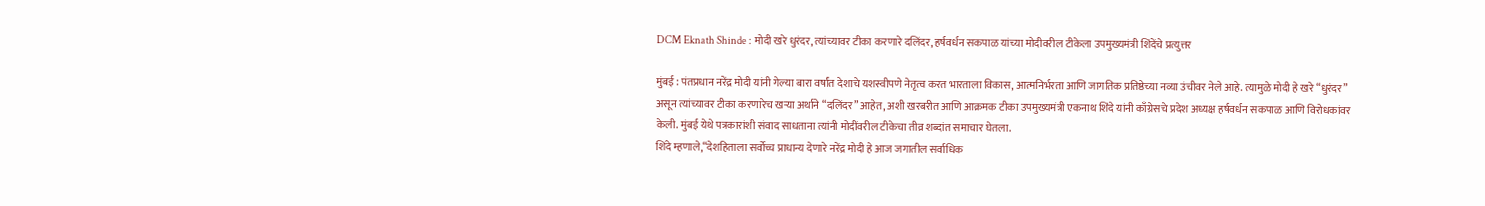DCM Eknath Shinde : मोदी खरे धुरंदर, त्यांच्यावर टीका करणारे दलिंदर, हर्षवर्धन सकपाळ यांच्या मोदीवरील टीकेला उपमुख्यमंत्री शिंदेंचे प्रत्युत्तर

मुंबई : पंतप्रधान नरेंद्र मोदी यांनी गेल्या बारा वर्षांत देशाचे यशस्वीपणे नेतृत्व करत भारताला विकास, आत्मनिर्भरता आणि जागतिक प्रतिष्ठेच्या नव्या उंचीवर नेले आहे. त्यामुळे मोदी हे खरे “धुरंदर” असून त्यांच्यावर टीका करणारेच खऱ्या अर्थाने “दलिंदर” आहेत, अशी खरबरीत आणि आक्रमक टीका उपमुख्यमंत्री एकनाथ शिंदे यांनी काँग्रेसचे प्रदेश अध्यक्ष हर्षवर्धन सकपाळ आणि विरोधकांवर केली. मुंबई येथे पत्रकारांशी संवाद साधताना त्यांनी मोदींवरील टीकेचा तीव्र शब्दांत समाचार घेतला.
शिंदे म्हणाले,“देशहिताला सर्वोच्च प्राधान्य देणारे नरेंद्र मोदी हे आज जगातील सर्वाधिक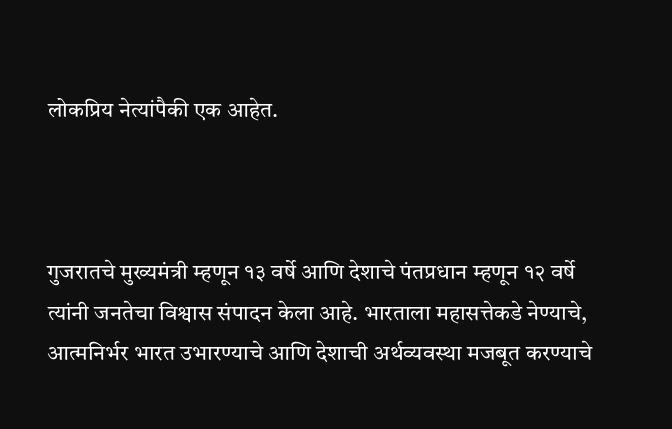लोकप्रिय नेत्यांपैकी एक आहेत.



गुजरातचे मुख्यमंत्री म्हणून १३ वर्षे आणि देशाचे पंतप्रधान म्हणून १२ वर्षे त्यांनी जनतेचा विश्वास संपादन केला आहे. भारताला महासत्तेकडे नेण्याचे, आत्मनिर्भर भारत उभारण्याचे आणि देशाची अर्थव्यवस्था मजबूत करण्याचे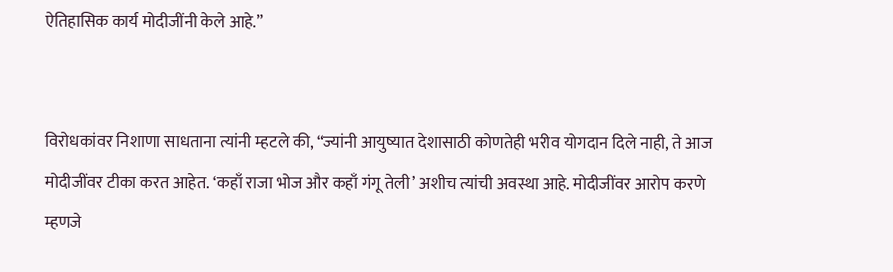ऐतिहासिक कार्य मोदीजींनी केले आहे.”


विरोधकांवर निशाणा साधताना त्यांनी म्हटले की, “ज्यांनी आयुष्यात देशासाठी कोणतेही भरीव योगदान दिले नाही, ते आज मोदीजींवर टीका करत आहेत. ‘कहाँ राजा भोज और कहाँ गंगू तेली’ अशीच त्यांची अवस्था आहे. मोदीजींवर आरोप करणे म्हणजे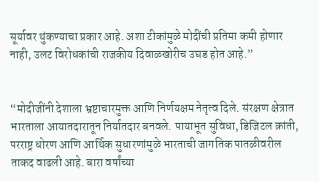सूर्यावर थुंकण्याचा प्रकार आहे. अशा टीकांमुळे मोदींची प्रतिमा कमी होणार नाही, उलट विरोधकांची राजकीय दिवाळखोरीच उघड होत आहे.”


“मोदीजींनी देशाला भ्रष्टाचारमुक्त आणि निर्णयक्षम नेतृत्व दिले. संरक्षण क्षेत्रात भारताला आयातदारातून निर्यातदार बनवले. पायाभूत सुविधा, डिजिटल क्रांती, परराष्ट्र धोरण आणि आर्थिक सुधारणांमुळे भारताची जागतिक पातळीवरील ताकद वाढली आहे. बारा वर्षांच्या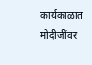कार्यकाळात मोदीजींवर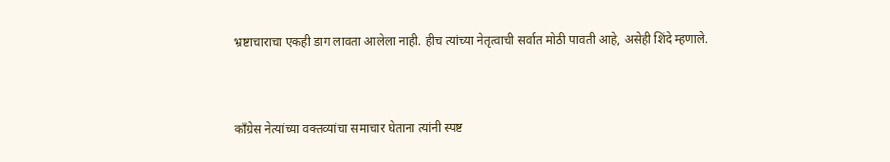भ्रष्टाचाराचा एकही डाग लावता आलेला नाही. हीच त्यांच्या नेतृत्वाची सर्वात मोठी पावती आहे, असेही शिंदे म्हणाले.



काँग्रेस नेत्यांच्या वक्तव्यांचा समाचार घेताना त्यांनी स्पष्ट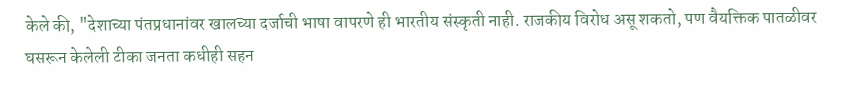केले की, "देशाच्या पंतप्रधानांवर खालच्या दर्जाची भाषा वापरणे ही भारतीय संस्कृती नाही. राजकीय विरोध असू शकतो, पण वैयक्तिक पातळीवर घसरून केलेली टीका जनता कधीही सहन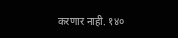करणार नाही. १४०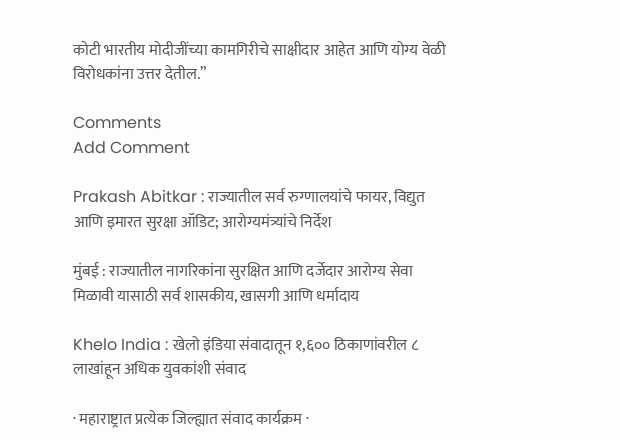कोटी भारतीय मोदीजींच्या कामगिरीचे साक्षीदार आहेत आणि योग्य वेळी विरोधकांना उत्तर देतील.”

Comments
Add Comment

Prakash Abitkar : राज्यातील सर्व रुग्णालयांचे फायर, विद्युत आणि इमारत सुरक्षा ऑडिट; आरोग्यमंत्र्यांचे निर्देश

मुंबई : राज्यातील नागरिकांना सुरक्षित आणि दर्जेदार आरोग्य सेवा मिळावी यासाठी सर्व शासकीय, खासगी आणि धर्मादाय

Khelo India : खेलो इंडिया संवादातून १,६०० ठिकाणांवरील ८ लाखांहून अधिक युवकांशी संवाद

· महाराष्ट्रात प्रत्येक जिल्ह्यात संवाद कार्यक्रम ·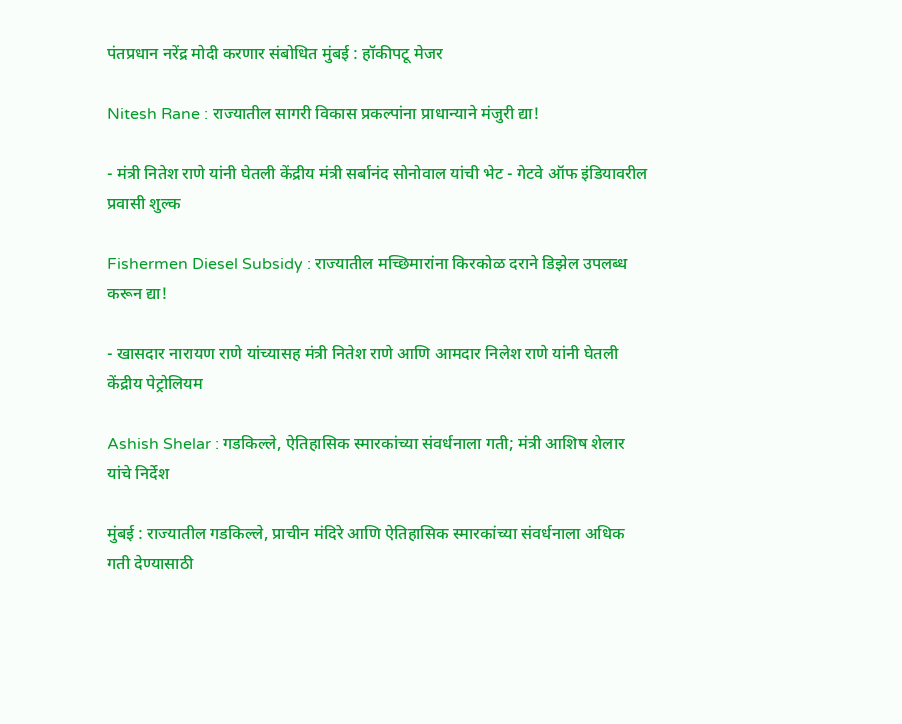पंतप्रधान नरेंद्र मोदी करणार संबोधित मुंबई : हॉकीपटू मेजर

Nitesh Rane : राज्यातील सागरी विकास प्रकल्पांना प्राधान्याने मंजुरी द्या!

- मंत्री नितेश राणे यांनी घेतली केंद्रीय मंत्री सर्बानंद सोनोवाल यांची भेट - गेटवे ऑफ इंडियावरील प्रवासी शुल्क

Fishermen Diesel Subsidy : राज्यातील मच्छिमारांना किरकोळ दराने डिझेल उपलब्ध करून द्या!

- खासदार नारायण राणे यांच्यासह मंत्री नितेश राणे आणि आमदार निलेश राणे यांनी घेतली केंद्रीय पेट्रोलियम

Ashish Shelar : गडकिल्ले, ऐतिहासिक स्मारकांच्या संवर्धनाला गती; मंत्री आशिष शेलार यांचे निर्देश

मुंबई : राज्यातील गडकिल्ले, प्राचीन मंदिरे आणि ऐतिहासिक स्मारकांच्या संवर्धनाला अधिक गती देण्यासाठी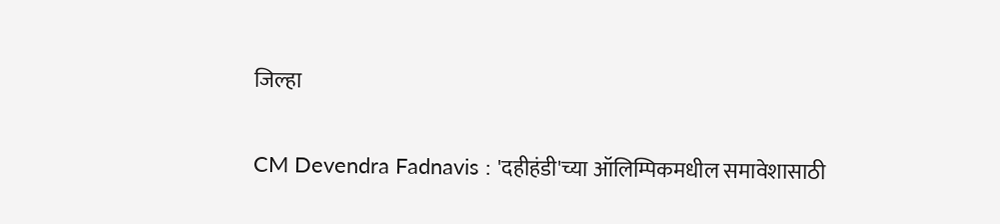जिल्हा

CM Devendra Fadnavis : 'दहीहंडी'च्या ऑलिम्पिकमधील समावेशासाठी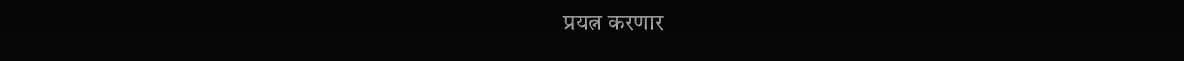प्रयत्न करणार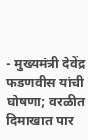- मुख्यमंत्री देवेंद्र फडणवीस यांची घोषणा; वरळीत दिमाखात पार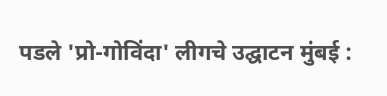पडले 'प्रो-गोविंदा' लीगचे उद्घाटन मुंबई :